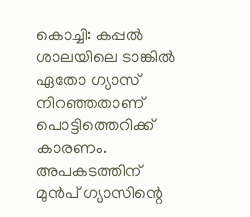കൊച്ചി: കപ്പല്‍ ശാലയിലെ ടാങ്കിൽ ഏതോ ഗ്യാസ് നിറഞ്ഞതാണ് പൊട്ടിത്തെറിക്ക് കാരണം. അപകടത്തിന് മുൻപ് ഗ്യാസിന്റെ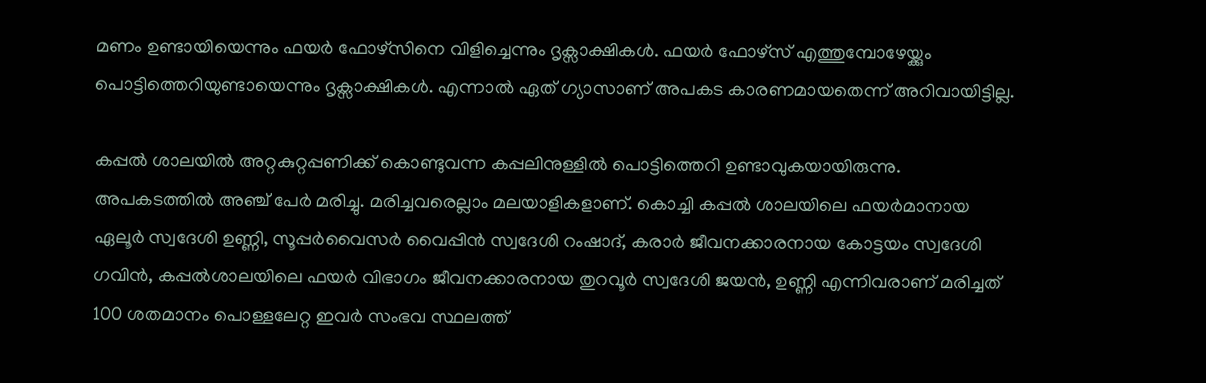മണം ഉണ്ടായിയെന്നും ഫയര്‍ ഫോഴ്സിനെ വിളിച്ചെന്നും ദൃക്സാക്ഷികള്‍. ഫയര്‍ ഫോഴ്സ് എത്തുമ്പോഴേയ്ക്കും പൊട്ടിത്തെറിയുണ്ടായെന്നും ദൃക്സാക്ഷികള്‍. എന്നാല്‍ ഏത് ഗ്യാസാണ് അപകട കാരണമായതെന്ന് അറിവായിട്ടില്ല.

കപ്പല്‍ ശാലയില്‍ അറ്റകുറ്റപ്പണിക്ക് കൊണ്ടുവന്ന കപ്പലിനുള്ളില്‍ പൊട്ടിത്തെറി ഉണ്ടാവുകയായിരുന്നു. അപകടത്തില്‍ അഞ്ച് പേര്‍ മരിച്ചു. മരിച്ചവരെല്ലാം മലയാളികളാണ്. കൊച്ചി കപ്പല്‍ ശാലയിലെ ഫയര്‍മാനായ ഏലൂര്‍ സ്വദേശി ഉണ്ണി, സൂപ്പര്‍വൈസര്‍ വൈപ്പിന്‍ സ്വദേശി റംഷാദ്, കരാര്‍ ജീവനക്കാരനായ കോട്ടയം സ്വദേശി ഗവിന്‍, കപ്പല്‍ശാലയിലെ ഫയര്‍ വിഭാഗം ജീവനക്കാരനായ തുറവൂര്‍ സ്വദേശി ജയന്‍, ഉണ്ണി എന്നിവരാണ് മരിച്ചത് 100 ശതമാനം പൊള്ളലേറ്റ ഇവര്‍ സംഭവ സ്ഥലത്ത്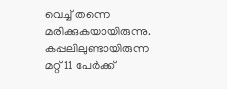വെച്ച് തന്നെ മരിക്കുകയായിരുന്നു. കപ്പലിലുണ്ടായിരുന്ന മറ്റ് 11 പേര്‍ക്ക്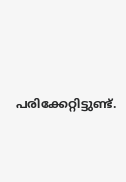പരിക്കേറ്റിട്ടുണ്ട്.